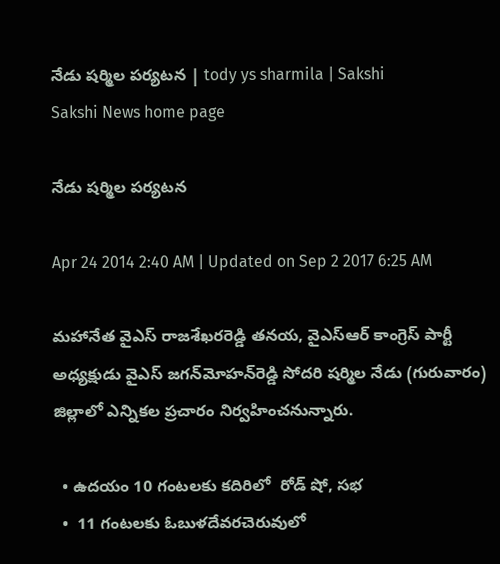నేడు షర్మిల పర్యటన | tody ys sharmila | Sakshi
Sakshi News home page

నేడు షర్మిల పర్యటన

Apr 24 2014 2:40 AM | Updated on Sep 2 2017 6:25 AM

మహానేత వైఎస్ రాజశేఖరరెడ్డి తనయ, వైఎస్‌ఆర్ కాంగ్రెస్ పార్టీ అధ్యక్షుడు వైఎస్ జగన్‌మోహన్‌రెడ్డి సోదరి షర్మిల నేడు (గురువారం) జిల్లాలో ఎన్నికల ప్రచారం నిర్వహించనున్నారు.

  • ఉదయం 10 గంటలకు కదిరిలో  రోడ్ షో, సభ
  •  11 గంటలకు ఓబుళదేవరచెరువులో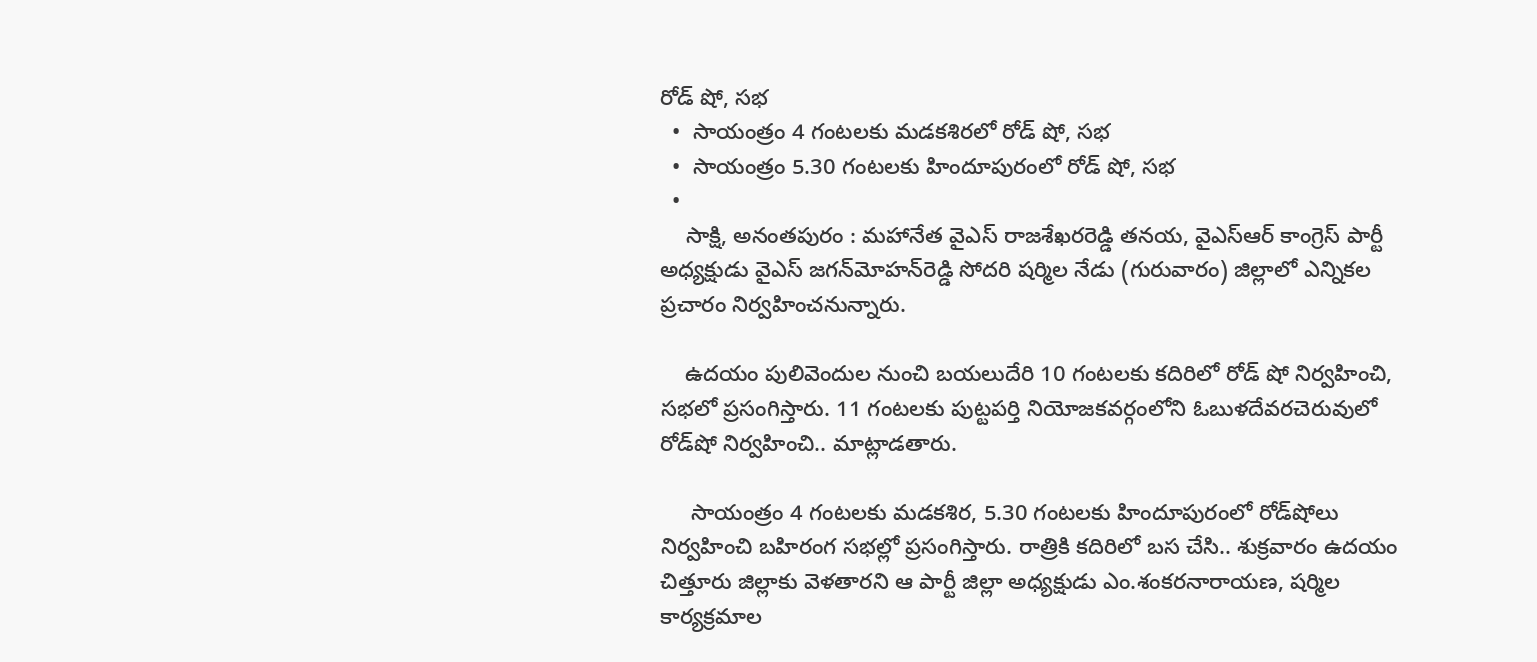రోడ్ షో, సభ
  •  సాయంత్రం 4 గంటలకు మడకశిరలో రోడ్ షో, సభ
  •  సాయంత్రం 5.30 గంటలకు హిందూపురంలో రోడ్ షో, సభ
  •
    సాక్షి, అనంతపురం : మహానేత వైఎస్ రాజశేఖరరెడ్డి తనయ, వైఎస్‌ఆర్ కాంగ్రెస్ పార్టీ అధ్యక్షుడు వైఎస్ జగన్‌మోహన్‌రెడ్డి సోదరి షర్మిల నేడు (గురువారం) జిల్లాలో ఎన్నికల ప్రచారం నిర్వహించనున్నారు.

    ఉదయం పులివెందుల నుంచి బయలుదేరి 10 గంటలకు కదిరిలో రోడ్ షో నిర్వహించి, సభలో ప్రసంగిస్తారు. 11 గంటలకు పుట్టపర్తి నియోజకవర్గంలోని ఓబుళదేవరచెరువులో రోడ్‌షో నిర్వహించి.. మాట్లాడతారు.

     సాయంత్రం 4 గంటలకు మడకశిర, 5.30 గంటలకు హిందూపురంలో రోడ్‌షోలు నిర్వహించి బహిరంగ సభల్లో ప్రసంగిస్తారు. రాత్రికి కదిరిలో బస చేసి.. శుక్రవారం ఉదయం చిత్తూరు జిల్లాకు వెళతారని ఆ పార్టీ జిల్లా అధ్యక్షుడు ఎం.శంకరనారాయణ, షర్మిల కార్యక్రమాల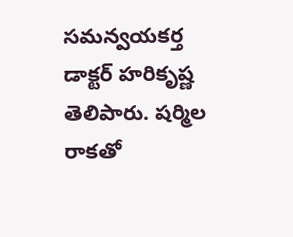సమన్వయకర్త డాక్టర్ హరికృష్ణ తెలిపారు. షర్మిల రాకతో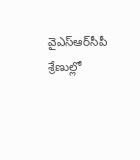వైఎస్‌ఆర్‌సీపీ శ్రేణుల్లో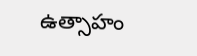ఉత్సాహం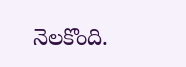నెలకొంది.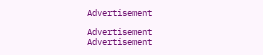Advertisement

Advertisement
Advertisement